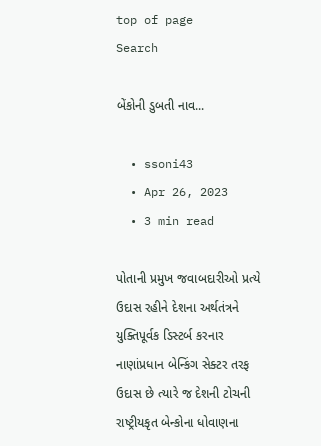top of page
Search

બેંકોની ડુબતી નાવ...

  • ssoni43
  • Apr 26, 2023
  • 3 min read

પોતાની પ્રમુખ જવાબદારીઓ પ્રત્યે ઉદાસ રહીને દેશના અર્થતંત્રને યુક્તિપૂર્વક ડિસ્ટર્બ કરનાર નાણાંપ્રધાન બેન્કિંગ સેક્ટર તરફ ઉદાસ છે ત્યારે જ દેશની ટોચની રાષ્ટ્રીયકૃત બેન્કોના ધોવાણના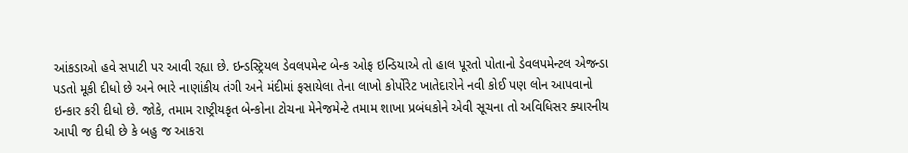આંકડાઓ હવે સપાટી પર આવી રહ્યા છે. ઇન્ડસ્ટ્રિયલ ડેવલપમેન્ટ બેન્ક ઓફ ઇન્ડિયાએ તો હાલ પૂરતો પોતાનો ડેવલપમેન્ટલ એજન્ડા પડતો મૂકી દીધો છે અને ભારે નાણાંકીય તંગી અને મંદીમાં ફસાયેલા તેના લાખો કોર્પોરેટ ખાતેદારોને નવી કોઈ પણ લોન આપવાનો ઇન્કાર કરી દીધો છે. જોકે, તમામ રાષ્ટ્રીયકૃત બેન્કોના ટોચના મેનેજમેન્ટે તમામ શાખા પ્રબંધકોને એવી સૂચના તો અવિધિસર ક્યારનીય આપી જ દીધી છે કે બહુ જ આકરા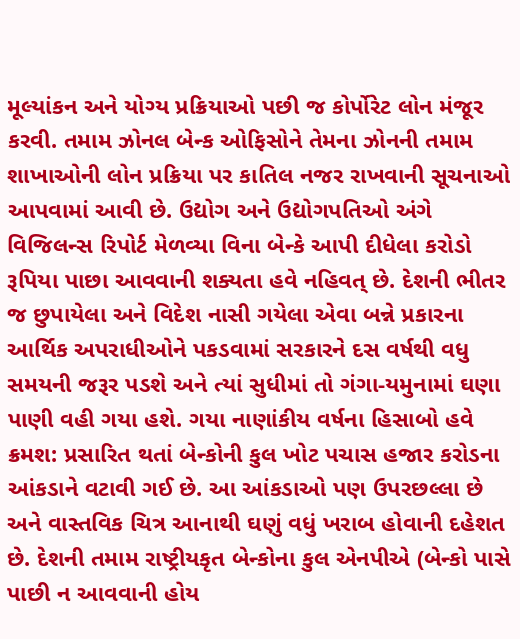મૂલ્યાંકન અને યોગ્ય પ્રક્રિયાઓ પછી જ કોર્પોરેટ લોન મંજૂર કરવી. તમામ ઝોનલ બેન્ક ઓફિસોને તેમના ઝોનની તમામ શાખાઓની લોન પ્રક્રિયા પર કાતિલ નજર રાખવાની સૂચનાઓ આપવામાં આવી છે. ઉદ્યોગ અને ઉદ્યોગપતિઓ અંગે વિજિલન્સ રિપોર્ટ મેળવ્યા વિના બેન્કે આપી દીધેલા કરોડો રૂપિયા પાછા આવવાની શક્યતા હવે નહિવત્ છે. દેશની ભીતર જ છુપાયેલા અને વિદેશ નાસી ગયેલા એવા બન્ને પ્રકારના આર્થિક અપરાધીઓને પકડવામાં સરકારને દસ વર્ષથી વધુ સમયની જરૂર પડશે અને ત્યાં સુધીમાં તો ગંગા-યમુનામાં ઘણા પાણી વહી ગયા હશે. ગયા નાણાંકીય વર્ષના હિસાબો હવે ક્રમશ: પ્રસારિત થતાં બેન્કોની કુલ ખોટ પચાસ હજાર કરોડના આંકડાને વટાવી ગઈ છે. આ આંકડાઓ પણ ઉપરછલ્લા છે અને વાસ્તવિક ચિત્ર આનાથી ઘણું વધું ખરાબ હોવાની દહેશત છે. દેશની તમામ રાષ્ટ્રીયકૃત બેન્કોના કુલ એનપીએ (બેન્કો પાસે પાછી ન આવવાની હોય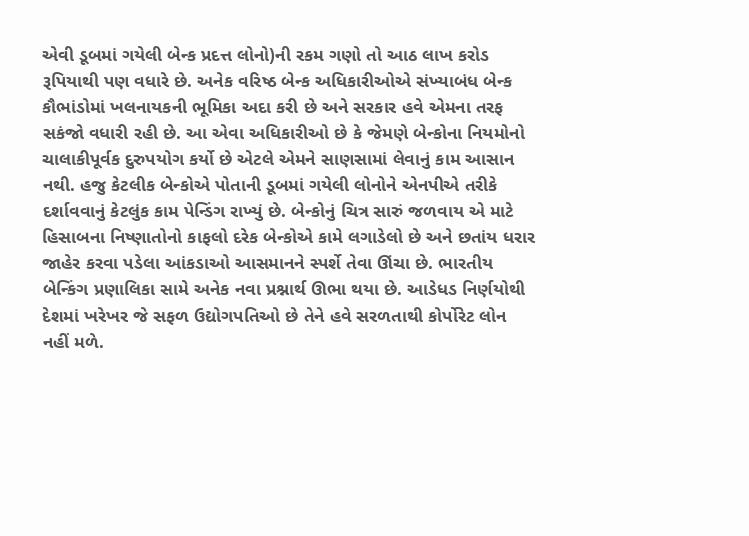એવી ડૂબમાં ગયેલી બેન્ક પ્રદત્ત લોનો)ની રકમ ગણો તો આઠ લાખ કરોડ રૂપિયાથી પણ વધારે છે. અનેક વરિષ્ઠ બેન્ક અધિકારીઓએ સંખ્યાબંધ બેન્ક કૌભાંડોમાં ખલનાયકની ભૂમિકા અદા કરી છે અને સરકાર હવે એમના તરફ સકંજો વધારી રહી છે. આ એવા અધિકારીઓ છે કે જેમણે બેન્કોના નિયમોનો ચાલાકીપૂર્વક દુરુપયોગ કર્યો છે એટલે એમને સાણસામાં લેવાનું કામ આસાન નથી. હજુ કેટલીક બેન્કોએ પોતાની ડૂબમાં ગયેલી લોનોને એનપીએ તરીકે દર્શાવવાનું કેટલુંક કામ પેન્ડિંગ રાખ્યું છે. બેન્કોનું ચિત્ર સારું જળવાય એ માટે હિસાબના નિષ્ણાતોનો કાફલો દરેક બેન્કોએ કામે લગાડેલો છે અને છતાંય ધરાર જાહેર કરવા પડેલા આંકડાઓ આસમાનને સ્પર્શે તેવા ઊંચા છે. ભારતીય બેન્કિંગ પ્રણાલિકા સામે અનેક નવા પ્રશ્નાર્થ ઊભા થયા છે. આડેધડ નિર્ણયોથી દેશમાં ખરેખર જે સફળ ઉદ્યોગપતિઓ છે તેને હવે સરળતાથી કોર્પોરેટ લોન નહીં મળે.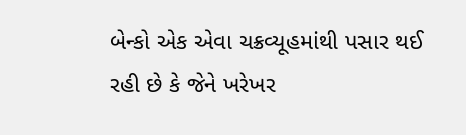બેન્કો એક એવા ચક્રવ્યૂહમાંથી પસાર થઈ રહી છે કે જેને ખરેખર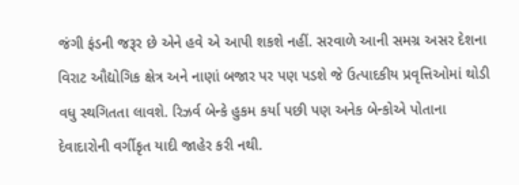જંગી ફંડની જરૂર છે એને હવે એ આપી શકશે નહીં. સરવાળે આની સમગ્ર અસર દેશના વિરાટ ઔદ્યોગિક ક્ષેત્ર અને નાણાં બજાર પર પણ પડશે જે ઉત્પાદકીય પ્રવૃત્તિઓમાં થોડી વધુ સ્થગિતતા લાવશે. રિઝર્વ બેન્કે હુકમ કર્યા પછી પણ અનેક બેન્કોએ પોતાના દેવાદારોની વર્ગીકૃત યાદી જાહેર કરી નથી.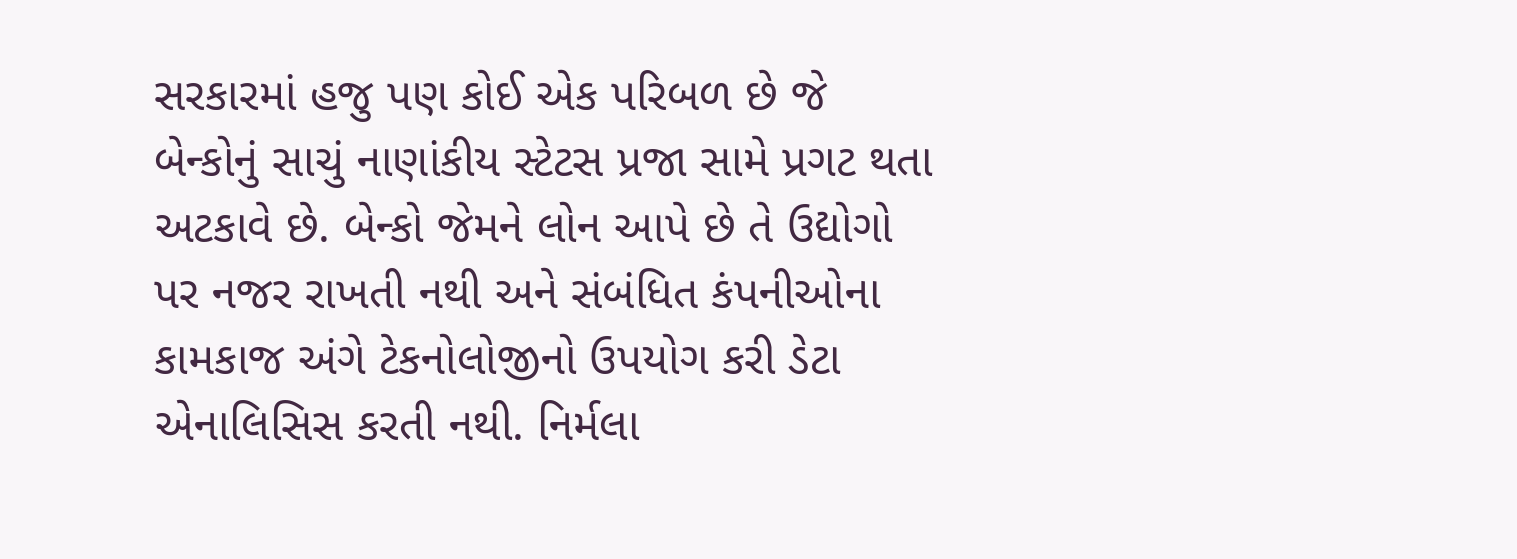સરકારમાં હજુ પણ કોઈ એક પરિબળ છે જે બેન્કોનું સાચું નાણાંકીય સ્ટેટસ પ્રજા સામે પ્રગટ થતા અટકાવે છે. બેન્કો જેમને લોન આપે છે તે ઉદ્યોગો પર નજર રાખતી નથી અને સંબંધિત કંપનીઓના કામકાજ અંગે ટેકનોલોજીનો ઉપયોગ કરી ડેટા એનાલિસિસ કરતી નથી. નિર્મલા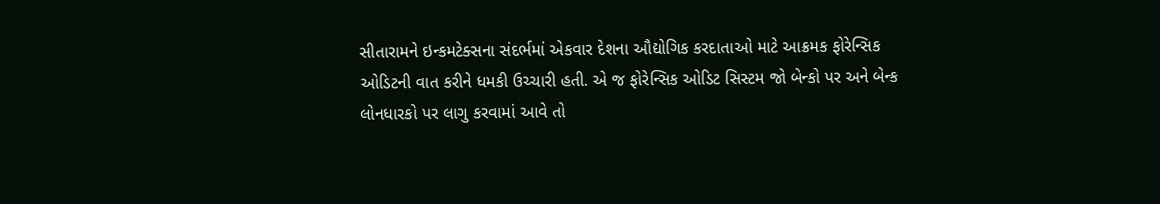સીતારામને ઇન્કમટેક્સના સંદર્ભમાં એકવાર દેશના ઔદ્યોગિક કરદાતાઓ માટે આક્રમક ફોરેન્સિક ઓડિટની વાત કરીને ધમકી ઉચ્ચારી હતી. એ જ ફોરેન્સિક ઓડિટ સિસ્ટમ જો બેન્કો પર અને બેન્ક લોનધારકો પર લાગુ કરવામાં આવે તો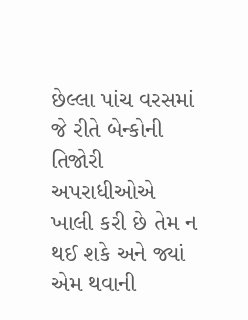છેલ્લા પાંચ વરસમાં જે રીતે બેન્કોની તિજોરી અપરાધીઓએ ખાલી કરી છે તેમ ન થઈ શકે અને જ્યાં એમ થવાની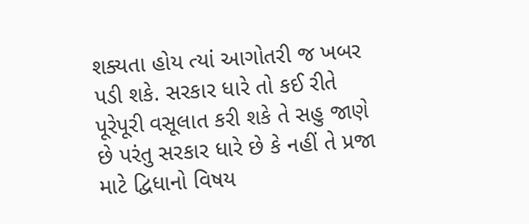શક્યતા હોય ત્યાં આગોતરી જ ખબર પડી શકે. સરકાર ધારે તો કઈ રીતે પૂરેપૂરી વસૂલાત કરી શકે તે સહુ જાણે છે પરંતુ સરકાર ધારે છે કે નહીં તે પ્રજા માટે દ્વિધાનો વિષય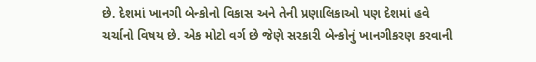છે. દેશમાં ખાનગી બેન્કોનો વિકાસ અને તેની પ્રણાલિકાઓ પણ દેશમાં હવે ચર્ચાનો વિષય છે. એક મોટો વર્ગ છે જેણે સરકારી બેન્કોનું ખાનગીકરણ કરવાની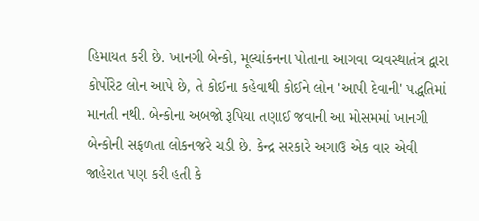હિમાયત કરી છે. ખાનગી બેન્કો, મૂલ્યાંકનના પોતાના આગવા વ્યવસ્થાતંત્ર દ્વારા કોર્પોરેટ લોન આપે છે, તે કોઈના કહેવાથી કોઈને લોન 'આપી દેવાની' પદ્ધતિમાં માનતી નથી. બેન્કોના અબજો રૂપિયા તણાઈ જવાની આ મોસમમાં ખાનગી બેન્કોની સફળતા લોકનજરે ચડી છે. કેન્દ્ર સરકારે અગાઉ એક વાર એવી જાહેરાત પણ કરી હતી કે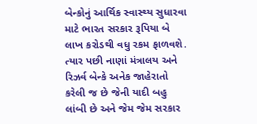બેન્કોનું આર્થિક સ્વાસ્થ્ય સુધારવા માટે ભારત સરકાર રૂપિયા બે લાખ કરોડથી વધુ રકમ ફાળવશે. ત્યાર પછી નાણાં મંત્રાલય અને રિઝર્વ બેન્કે અનેક જાહેરાતો કરેલી જ છે જેની યાદી બહુ લાંબી છે અને જેમ જેમ સરકાર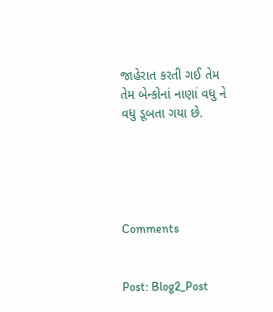જાહેરાત કરતી ગઈ તેમ તેમ બેન્કોનાં નાણાં વધુ ને વધુ ડૂબતા ગયા છે.





Comments


Post: Blog2_Post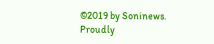©2019 by Soninews. Proudly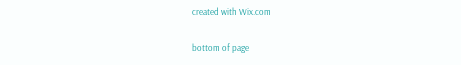created with Wix.com

bottom of page